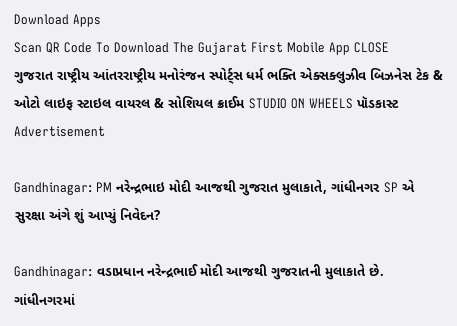Download Apps
Scan QR Code To Download The Gujarat First Mobile App CLOSE
ગુજરાત રાષ્ટ્રીય આંતરરાષ્ટ્રીય મનોરંજન સ્પોર્ટ્સ ધર્મ ભક્તિ એક્સક્લુઝીવ બિઝનેસ ટેક & ઓટો લાઇફ સ્ટાઇલ વાયરલ & સોશિયલ ક્રાઈમ STUDIO ON WHEELS પૉડકાસ્ટ
Advertisement

Gandhinagar: PM નરેન્દ્રભાઇ મોદી આજથી ગુજરાત મુલાકાતે, ગાંધીનગર SP એ સુરક્ષા અંગે શું આપ્યું નિવેદન?

Gandhinagar: વડાપ્રધાન નરેન્દ્રભાઈ મોદી આજથી ગુજરાતની મુલાકાતે છે. ગાંધીનગરમાં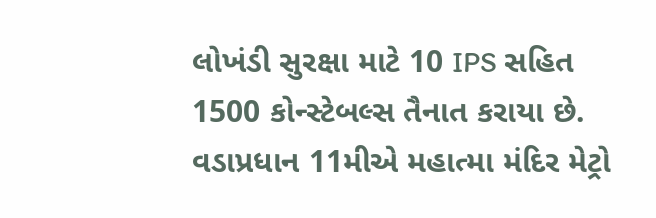લોખંડી સુરક્ષા માટે 10 IPS સહિત 1500 કોન્સ્ટેબલ્સ તૈનાત કરાયા છે. વડાપ્રધાન 11મીએ મહાત્મા મંદિર મેટ્રો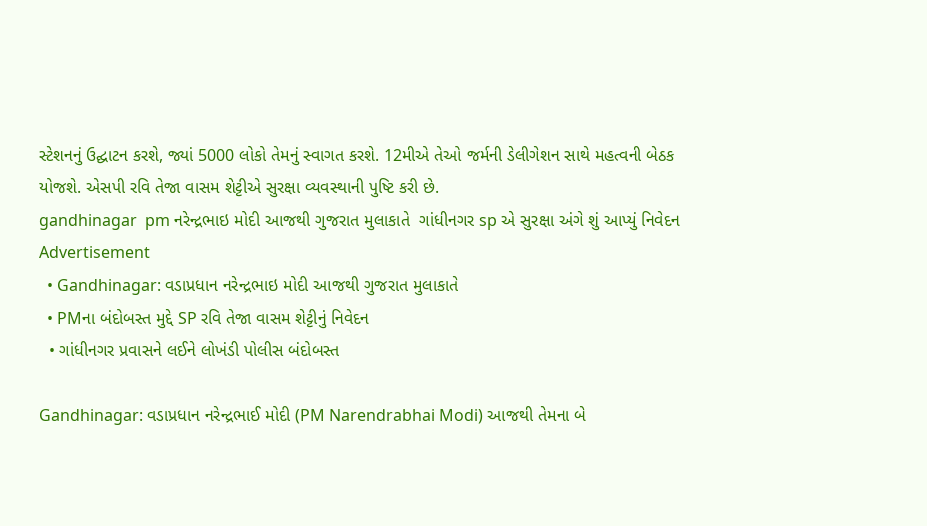સ્ટેશનનું ઉદ્ઘાટન કરશે, જ્યાં 5000 લોકો તેમનું સ્વાગત કરશે. 12મીએ તેઓ જર્મની ડેલીગેશન સાથે મહત્વની બેઠક યોજશે. એસપી રવિ તેજા વાસમ શેટ્ટીએ સુરક્ષા વ્યવસ્થાની પુષ્ટિ કરી છે.
gandhinagar  pm નરેન્દ્રભાઇ મોદી આજથી ગુજરાત મુલાકાતે  ગાંધીનગર sp એ સુરક્ષા અંગે શું આપ્યું નિવેદન
Advertisement
  • Gandhinagar: વડાપ્રધાન નરેન્દ્રભાઇ મોદી આજથી ગુજરાત મુલાકાતે
  • PMના બંદોબસ્ત મુદ્દે SP રવિ તેજા વાસમ શેટ્ટીનું નિવેદન
  • ગાંધીનગર પ્રવાસને લઈને લોખંડી પોલીસ બંદોબસ્ત

Gandhinagar: વડાપ્રધાન નરેન્દ્રભાઈ મોદી (PM Narendrabhai Modi) આજથી તેમના બે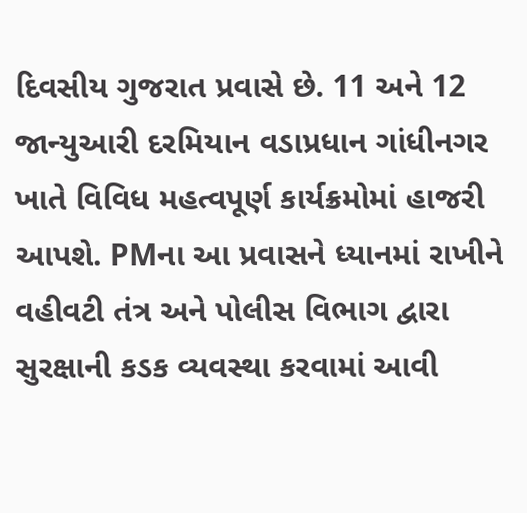દિવસીય ગુજરાત પ્રવાસે છે. 11 અને 12 જાન્યુઆરી દરમિયાન વડાપ્રધાન ગાંધીનગર ખાતે વિવિધ મહત્વપૂર્ણ કાર્યક્રમોમાં હાજરી આપશે. PMના આ પ્રવાસને ધ્યાનમાં રાખીને વહીવટી તંત્ર અને પોલીસ વિભાગ દ્વારા સુરક્ષાની કડક વ્યવસ્થા કરવામાં આવી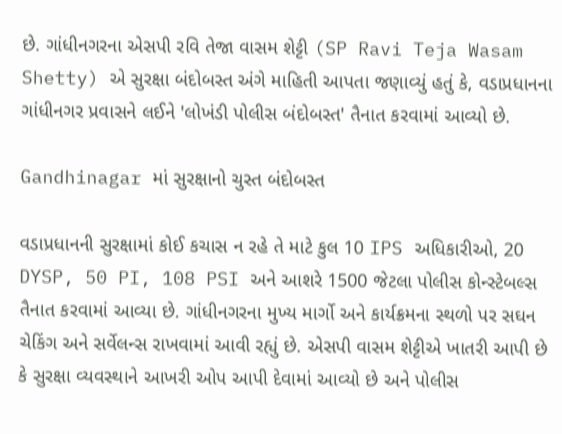છે. ગાંધીનગરના એસપી રવિ તેજા વાસમ શેટ્ટી (SP Ravi Teja Wasam Shetty) એ સુરક્ષા બંદોબસ્ત અંગે માહિતી આપતા જણાવ્યું હતું કે, વડાપ્રધાનના ગાંધીનગર પ્રવાસને લઈને 'લોખંડી પોલીસ બંદોબસ્ત' તૈનાત કરવામાં આવ્યો છે.

Gandhinagar માં સુરક્ષાનો ચુસ્ત બંદોબસ્ત

વડાપ્રધાનની સુરક્ષામાં કોઈ કચાસ ન રહે તે માટે કુલ 10 IPS અધિકારીઓ, 20 DYSP, 50 PI, 108 PSI અને આશરે 1500 જેટલા પોલીસ કોન્સ્ટેબલ્સ તૈનાત કરવામાં આવ્યા છે. ગાંધીનગરના મુખ્ય માર્ગો અને કાર્યક્રમના સ્થળો પર સઘન ચેકિંગ અને સર્વેલન્સ રાખવામાં આવી રહ્યું છે. એસપી વાસમ શેટ્ટીએ ખાતરી આપી છે કે સુરક્ષા વ્યવસ્થાને આખરી ઓપ આપી દેવામાં આવ્યો છે અને પોલીસ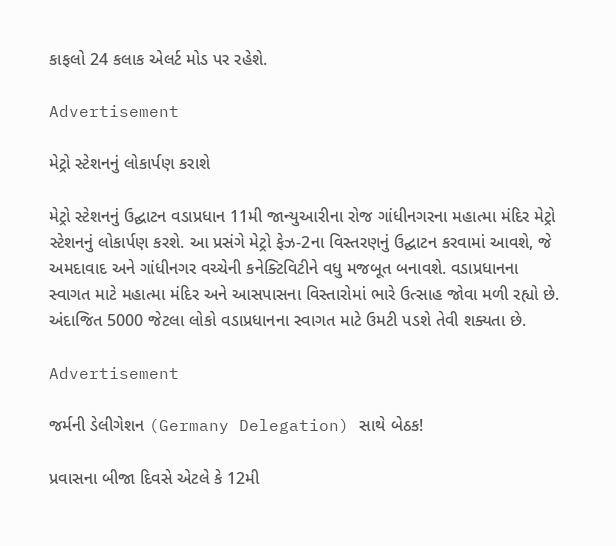કાફલો 24 કલાક એલર્ટ મોડ પર રહેશે.

Advertisement

મેટ્રો સ્ટેશનનું લોકાર્પણ કરાશે

મેટ્રો સ્ટેશનનું ઉદ્ઘાટન વડાપ્રધાન 11મી જાન્યુઆરીના રોજ ગાંધીનગરના મહાત્મા મંદિર મેટ્રો સ્ટેશનનું લોકાર્પણ કરશે. આ પ્રસંગે મેટ્રો ફેઝ-2ના વિસ્તરણનું ઉદ્ઘાટન કરવામાં આવશે, જે અમદાવાદ અને ગાંધીનગર વચ્ચેની કનેક્ટિવિટીને વધુ મજબૂત બનાવશે. વડાપ્રધાનના સ્વાગત માટે મહાત્મા મંદિર અને આસપાસના વિસ્તારોમાં ભારે ઉત્સાહ જોવા મળી રહ્યો છે. અંદાજિત 5000 જેટલા લોકો વડાપ્રધાનના સ્વાગત માટે ઉમટી પડશે તેવી શક્યતા છે.

Advertisement

જર્મની ડેલીગેશન (Germany Delegation) સાથે બેઠક!

પ્રવાસના બીજા દિવસે એટલે કે 12મી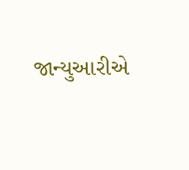જાન્યુઆરીએ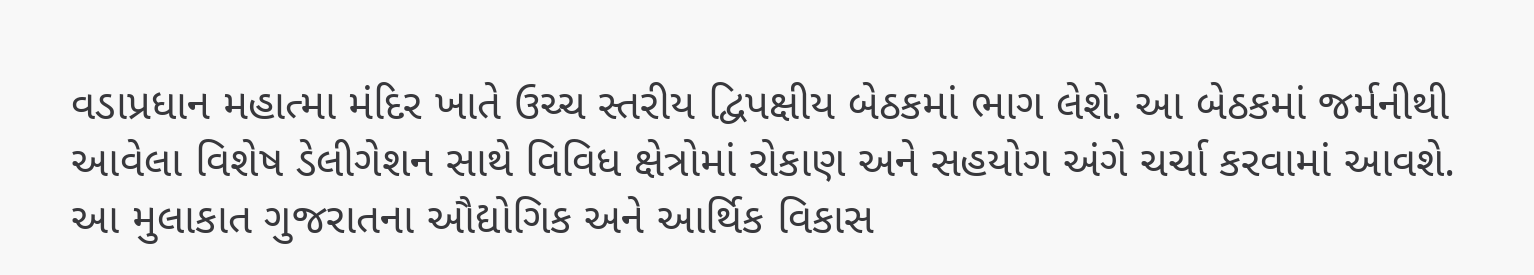વડાપ્રધાન મહાત્મા મંદિર ખાતે ઉચ્ચ સ્તરીય દ્વિપક્ષીય બેઠકમાં ભાગ લેશે. આ બેઠકમાં જર્મનીથી આવેલા વિશેષ ડેલીગેશન સાથે વિવિધ ક્ષેત્રોમાં રોકાણ અને સહયોગ અંગે ચર્ચા કરવામાં આવશે. આ મુલાકાત ગુજરાતના ઔદ્યોગિક અને આર્થિક વિકાસ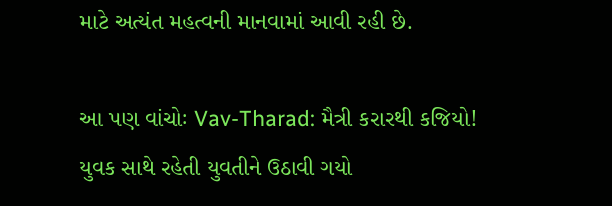માટે અત્યંત મહત્વની માનવામાં આવી રહી છે.

આ પણ વાંચોઃ Vav-Tharad: મૈત્રી કરારથી કજિયો! યુવક સાથે રહેતી યુવતીને ઉઠાવી ગયો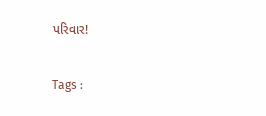પરિવાર!

Tags :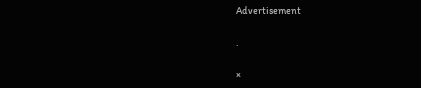Advertisement

.

×